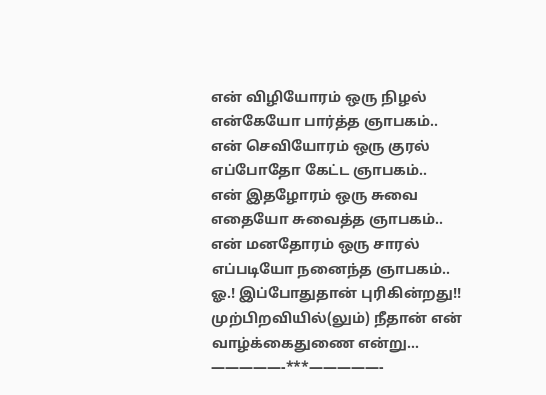என் விழியோரம் ஒரு நிழல்
என்கேயோ பார்த்த ஞாபகம்..
என் செவியோரம் ஒரு குரல்
எப்போதோ கேட்ட ஞாபகம்..
என் இதழோரம் ஒரு சுவை
எதையோ சுவைத்த ஞாபகம்..
என் மனதோரம் ஒரு சாரல்
எப்படியோ நனைந்த ஞாபகம்..
ஓ.! இப்போதுதான் புரிகின்றது!!
முற்பிறவியில்(லும்) நீதான் என்
வாழ்க்கைதுணை என்று…
—————-***—————-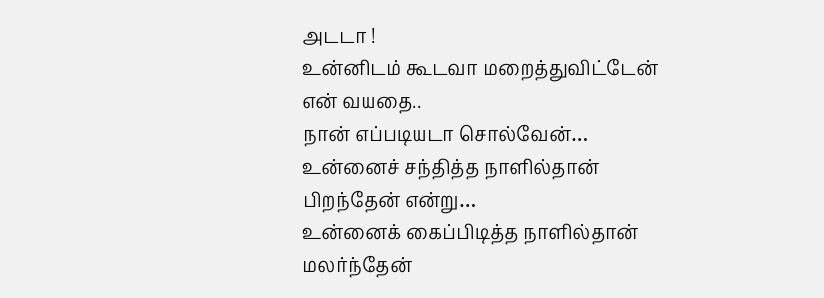அடடா !
உன்னிடம் கூடவா மறைத்துவிட்டேன்
என் வயதை..
நான் எப்படியடா சொல்வேன்…
உன்னைச் சந்தித்த நாளில்தான்
பிறந்தேன் என்று…
உன்னைக் கைப்பிடித்த நாளில்தான்
மலர்ந்தேன்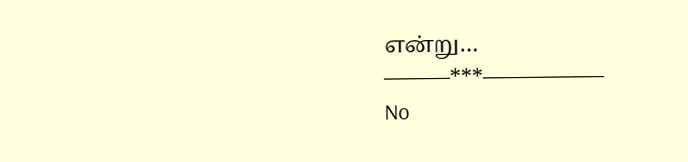என்று…
———***—————–
No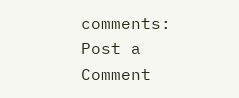comments:
Post a Comment